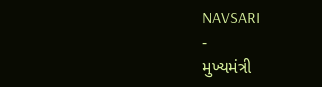NAVSARI
-
મુખ્યમંત્રી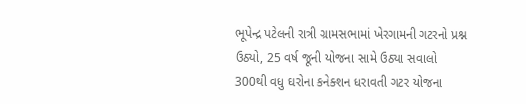ભૂપેન્દ્ર પટેલની રાત્રી ગ્રામસભામાં ખેરગામની ગટરનો પ્રશ્ન ઉઠ્યો, 25 વર્ષ જૂની યોજના સામે ઉઠ્યા સવાલો
300થી વધુ ઘરોના કનેક્શન ધરાવતી ગટર યોજના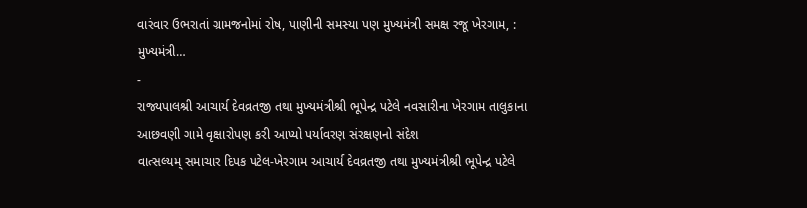વારંવાર ઉભરાતાં ગ્રામજનોમાં રોષ, પાણીની સમસ્યા પણ મુખ્યમંત્રી સમક્ષ રજૂ ખેરગામ, : મુખ્યમંત્રી…
-
રાજ્યપાલશ્રી આચાર્ય દેવવ્રતજી તથા મુખ્યમંત્રીશ્રી ભૂપેન્દ્ર પટેલે નવસારીના ખેરગામ તાલુકાના આછવણી ગામે વૃક્ષારોપણ કરી આપ્યો પર્યાવરણ સંરક્ષણનો સંદેશ
વાત્સલ્યમ્ સમાચાર દિપક પટેલ-ખેરગામ આચાર્ય દેવવ્રતજી તથા મુખ્યમંત્રીશ્રી ભૂપેન્દ્ર પટેલે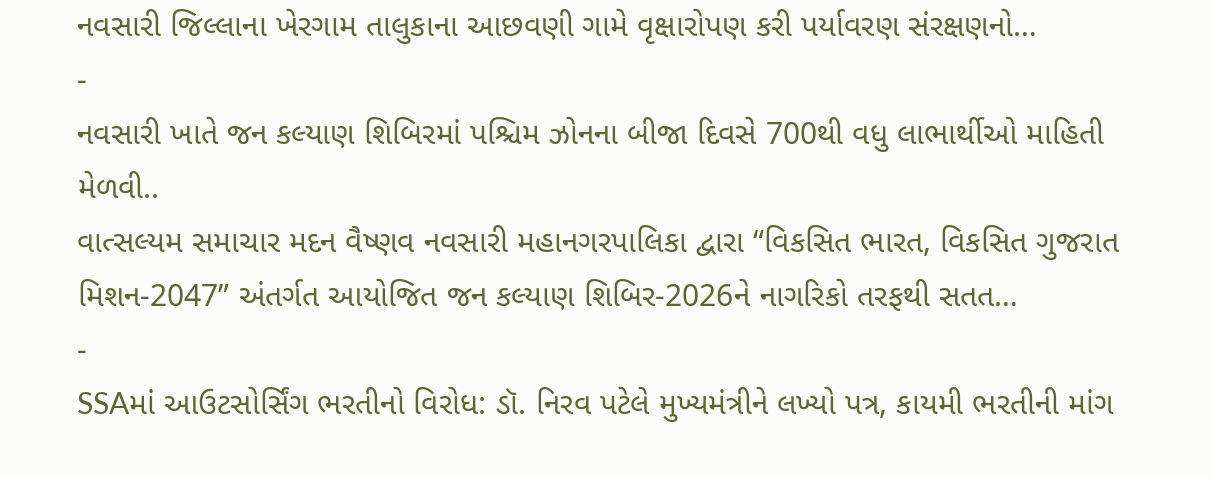નવસારી જિલ્લાના ખેરગામ તાલુકાના આછવણી ગામે વૃક્ષારોપણ કરી પર્યાવરણ સંરક્ષણનો…
-
નવસારી ખાતે જન કલ્યાણ શિબિરમાં પશ્ચિમ ઝોનના બીજા દિવસે 700થી વધુ લાભાર્થીઓ માહિતી મેળવી..
વાત્સલ્યમ સમાચાર મદન વૈષ્ણવ નવસારી મહાનગરપાલિકા દ્વારા “વિકસિત ભારત, વિકસિત ગુજરાત મિશન-2047” અંતર્ગત આયોજિત જન કલ્યાણ શિબિર-2026ને નાગરિકો તરફથી સતત…
-
SSAમાં આઉટસોર્સિંગ ભરતીનો વિરોધ: ડૉ. નિરવ પટેલે મુખ્યમંત્રીને લખ્યો પત્ર, કાયમી ભરતીની માંગ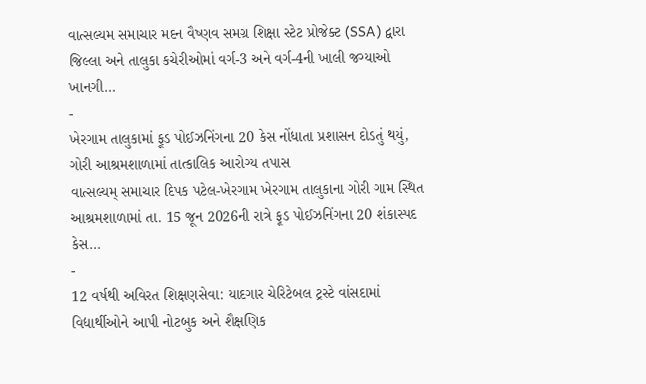વાત્સલ્યમ સમાચાર મદન વૈષ્ણવ સમગ્ર શિક્ષા સ્ટેટ પ્રોજેક્ટ (SSA) દ્વારા જિલ્લા અને તાલુકા કચેરીઓમાં વર્ગ-3 અને વર્ગ-4ની ખાલી જગ્યાઓ ખાનગી…
-
ખેરગામ તાલુકામાં ફૂડ પોઈઝનિંગના 20 કેસ નોંધાતા પ્રશાસન દોડતું થયું, ગોરી આશ્રમશાળામાં તાત્કાલિક આરોગ્ય તપાસ
વાત્સલ્યમ્ સમાચાર દિપક પટેલ-ખેરગામ ખેરગામ તાલુકાના ગોરી ગામ સ્થિત આશ્રમશાળામાં તા. 15 જૂન 2026ની રાત્રે ફૂડ પોઈઝનિંગના 20 શંકાસ્પદ કેસ…
-
12 વર્ષથી અવિરત શિક્ષણસેવા: યાદગાર ચેરિટેબલ ટ્રસ્ટે વાંસદામાં વિદ્યાર્થીઓને આપી નોટબુક અને શૈક્ષણિક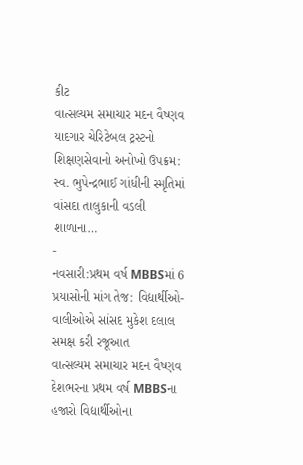કીટ
વાત્સલ્યમ સમાચાર મદન વૈષ્ણવ યાદગાર ચેરિટેબલ ટ્રસ્ટનો શિક્ષણસેવાનો અનોખો ઉપક્રમ: સ્વ. ભુપેન્દ્રભાઈ ગાંધીની સ્મૃતિમાં વાંસદા તાલુકાની વડલી શાળાના…
-
નવસારી:પ્રથમ વર્ષ MBBSમાં 6 પ્રયાસોની માંગ તેજ: વિદ્યાર્થીઓ-વાલીઓએ સાંસદ મુકેશ દલાલ સમક્ષ કરી રજૂઆત
વાત્સલ્યમ સમાચાર મદન વૈષ્ણવ દેશભરના પ્રથમ વર્ષ MBBSના હજારો વિદ્યાર્થીઓના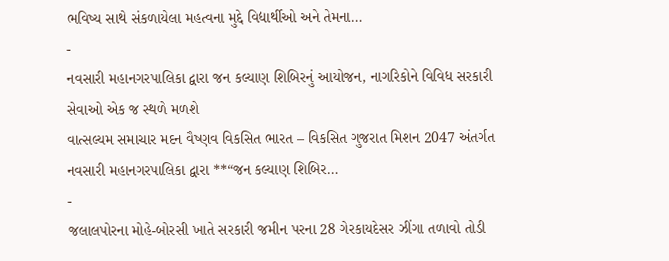ભવિષ્ય સાથે સંકળાયેલા મહત્વના મુદ્દે વિદ્યાર્થીઓ અને તેમના…
-
નવસારી મહાનગરપાલિકા દ્વારા જન કલ્યાણ શિબિરનું આયોજન, નાગરિકોને વિવિધ સરકારી સેવાઓ એક જ સ્થળે મળશે
વાત્સલ્યમ સમાચાર મદન વૈષ્ણવ વિકસિત ભારત – વિકસિત ગુજરાત મિશન 2047 અંતર્ગત નવસારી મહાનગરપાલિકા દ્વારા **“જન કલ્યાણ શિબિર…
-
જલાલપોરના મોહે-બોરસી ખાતે સરકારી જમીન પરના 28 ગેરકાયદેસર ઝીંગા તળાવો તોડી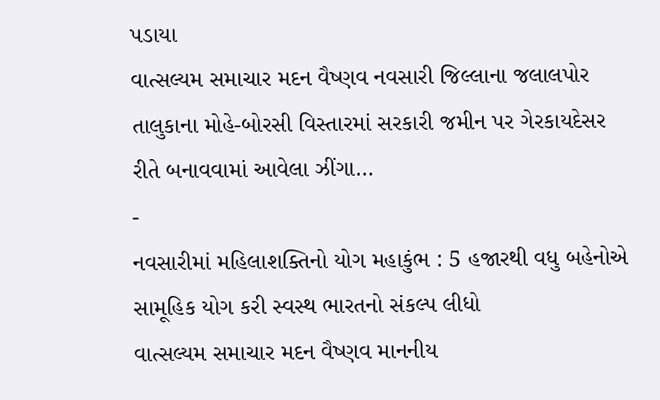પડાયા
વાત્સલ્યમ સમાચાર મદન વૈષ્ણવ નવસારી જિલ્લાના જલાલપોર તાલુકાના મોહે-બોરસી વિસ્તારમાં સરકારી જમીન પર ગેરકાયદેસર રીતે બનાવવામાં આવેલા ઝીંગા…
-
નવસારીમાં મહિલાશક્તિનો યોગ મહાકુંભ : 5 હજારથી વધુ બહેનોએ સામૂહિક યોગ કરી સ્વસ્થ ભારતનો સંકલ્પ લીધો
વાત્સલ્યમ સમાચાર મદન વૈષ્ણવ માનનીય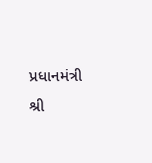પ્રધાનમંત્રી શ્રી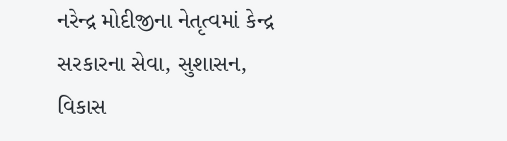નરેન્દ્ર મોદીજીના નેતૃત્વમાં કેન્દ્ર સરકારના સેવા, સુશાસન, વિકાસ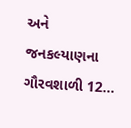અને જનકલ્યાણના ગૌરવશાળી 12…